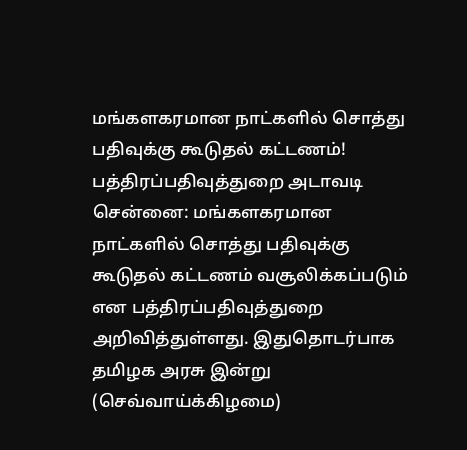மங்களகரமான நாட்களில் சொத்து பதிவுக்கு கூடுதல் கட்டணம்! பத்திரப்பதிவுத்துறை அடாவடி
சென்னை: மங்களகரமான நாட்களில் சொத்து பதிவுக்கு கூடுதல் கட்டணம் வசூலிக்கப்படும் என பத்திரப்பதிவுத்துறை அறிவித்துள்ளது. இதுதொடர்பாக தமிழக அரசு இன்று (செவ்வாய்க்கிழமை)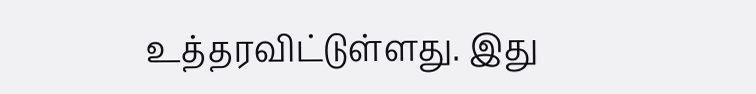உத்தரவிட்டுள்ளது. இது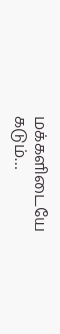மக்களிடையே கடும்…